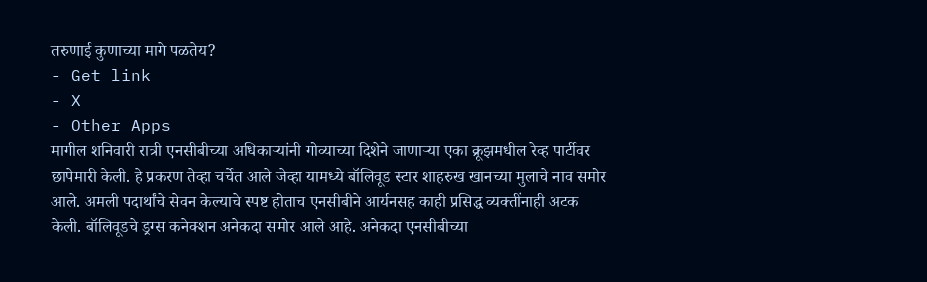तरुणाई कुणाच्या मागे पळतेय?
- Get link
- X
- Other Apps
मागील शनिवारी रात्री एनसीबीच्या अधिकाऱ्यांनी गोव्याच्या दिशेने जाणाऱ्या एका क्रूझमधील रेव्ह पार्टीवर छापेमारी केली. हे प्रकरण तेव्हा चर्चेत आले जेव्हा यामध्ये बॉलिवूड स्टार शाहरुख खानच्या मुलाचे नाव समोर आले. अमली पदार्थांचे सेवन केल्याचे स्पष्ट होताच एनसीबीने आर्यनसह काही प्रसिद्ध व्यक्तींनाही अटक केली. बॉलिवूडचे ड्रग्स कनेक्शन अनेकदा समोर आले आहे. अनेकदा एनसीबीच्या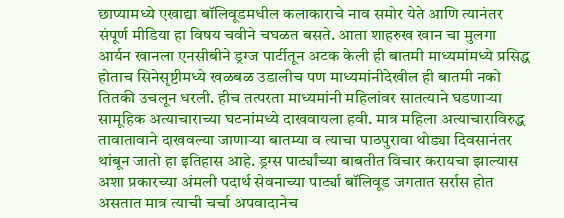छाप्यामध्ये एखाद्या बॉलिवूडमधील कलाकाराचे नाव समोर येते आणि त्यानंतर संपूर्ण मीडिया हा विषय चवीने चघळत बसते. आता शाहरुख खान चा मुलगा आर्यन खानला एनसीबीने ड्रग्ज पार्टीतून अटक केली ही बातमी माध्यमांमध्ये प्रसिद्ध होताच सिनेसृष्टीमध्ये खळबळ उडालीच पण माध्यमांनीदेखील ही बातमी नको तितकी उचलून धरली. हीच तत्परता माध्यमांनी महिलांवर सातत्याने घडणाऱ्या सामूहिक अत्याचाराच्या घटनांमध्ये दाखवायला हवी. मात्र महिला अत्याचाराविरुद्ध तावातावाने दाखवल्या जाणाऱ्या बातम्या व त्याचा पाठपुरावा थोड्या दिवसानंतर थांबून जातो हा इतिहास आहे. ड्रग्स पार्ट्यांच्या बाबतीत विचार करायचा झाल्यास अशा प्रकारच्या अंमली पदार्थ सेवनाच्या पार्ट्या बॉलिवूड जगतात सर्रास होत असतात मात्र त्याची चर्चा अपवादानेच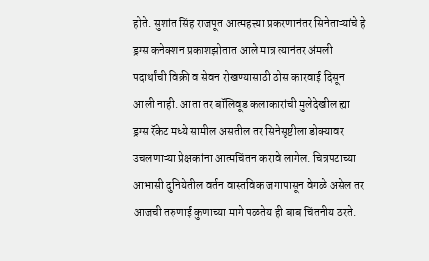होते. सुशांत सिंह राजपूत आत्महत्त्या प्रकरणानंतर सिनेताऱ्यांचे हे ड्रग्स कनेक्शन प्रकाशझोतात आले मात्र त्यानंतर अंमली पदार्थांची विक्री व सेवन रोखण्यासाठी ठोस कारवाई दिसून आली नाही. आता तर बॉलिवूड कलाकारांची मुलेदेखील ह्या ड्रग्स रॅकेट मध्ये सामील असतील तर सिनेसृष्टीला डोक्यावर उचलणाऱ्या प्रेक्षकांना आत्मचिंतन करावे लागेल. चित्रपटाच्या आभासी दुनियेतील वर्तन वास्तविक जगापासून वेगळे असेल तर आजची तरुणाई कुणाच्या मागे पळतेय ही बाब चिंतनीय ठरते.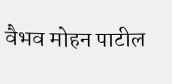वैभव मोहन पाटील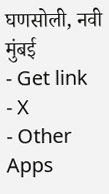घणसोली, नवी मुंबई
- Get link
- X
- Other Apps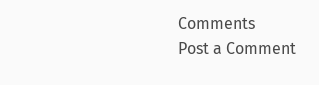Comments
Post a Comment